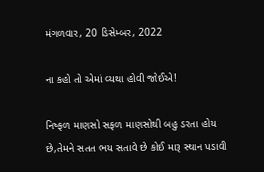મંગળવાર, 20 ડિસેમ્બર, 2022

ના કહો તો એમાં વ્યથા હોવી જોઈએ!

નિષ્ફળ માણસો સફળ માણસોથી બહુ ડરતા હોય છે,તેમને સતત ભય સતાવે છે કોઈ મારૂ સ્થાન પડાવી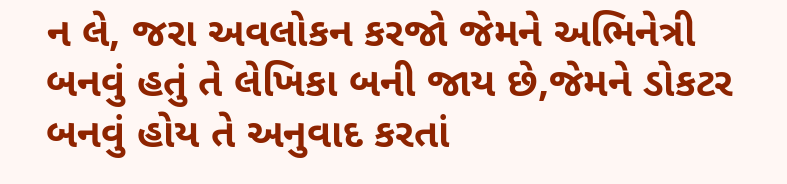ન લે, જરા અવલોકન કરજો જેમને અભિનેત્રી બનવું હતું તે લેખિકા બની જાય છે,જેમને ડોકટર બનવું હોય તે અનુવાદ કરતાં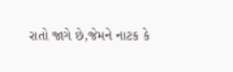રાતો જાગે છે,જેમને નાટક કે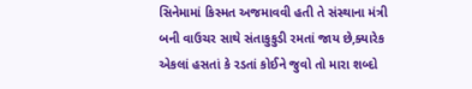સિનેમામાં કિસ્મત અજમાવવી હતી તે સંસ્થાના મંત્રી બની વાઉચર સાથે સંતાકુકુડી રમતાં જાય છે,ક્યારેક એકલાં હસતાં કે રડતાં કોઈને જુવો તો મારા શબ્દો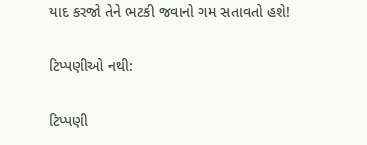યાદ કરજો તેને ભટકી જવાનો ગમ સતાવતો હશે!

ટિપ્પણીઓ નથી:

ટિપ્પણી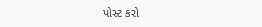પોસ્ટ કરો